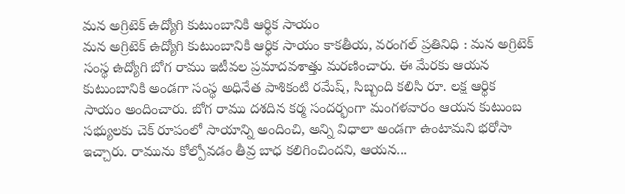మన అగ్రిటెక్ ఉద్యోగి కుటుంబానికి ఆర్థిక సాయం
మన అగ్రిటెక్ ఉద్యోగి కుటుంబానికి ఆర్థిక సాయం కాకతీయ, వరంగల్ ప్రతినిధి : మన అగ్రిటెక్ సంస్థ ఉద్యోగి బోగ రాము ఇటీవల ప్రమాదవశాత్తు మరణించారు. ఈ మేరకు ఆయన కుటుంబానికి అండగా సంస్థ అధినేత పాశికంటి రమేష్, సిబ్బంది కలిసి రూ. లక్ష ఆర్థిక సాయం అందించారు. బోగ రాము దశదిన కర్మ సందర్భంగా మంగళవారం ఆయన కుటుంబ సభ్యులకు చెక్ రూపంలో సాయాన్ని అందించి, అన్ని విధాలా అండగా ఉంటామని భరోసా ఇచ్చారు. రామును కోల్పోవడం తీవ్ర బాధ కలిగించిందని, ఆయన...